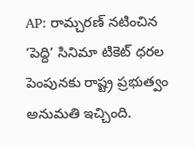AP: రామ్చరణ్ నటించిన ‘పెద్ది’ సినిమా టికెట్ ధరల పెంపునకు రాష్ట్ర ప్రభుత్వం అనుమతి ఇచ్చింది.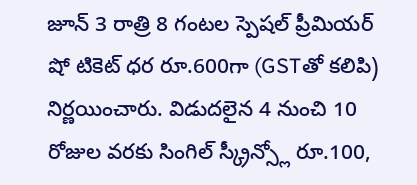జూన్ 3 రాత్రి 8 గంటల స్పెషల్ ప్రీమియర్ షో టికెట్ ధర రూ.600గా (GSTతో కలిపి) నిర్ణయించారు. విడుదలైన 4 నుంచి 10 రోజుల వరకు సింగిల్ స్క్రీన్స్లో రూ.100,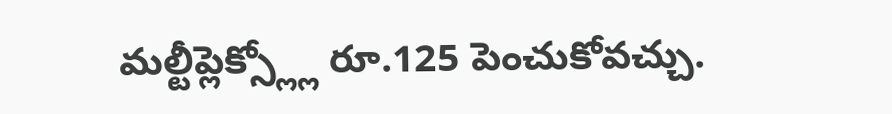మల్టీప్లెక్స్ల్లో రూ.125 పెంచుకోవచ్చు.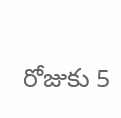రోజుకు 5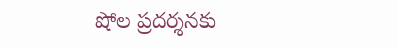షోల ప్రదర్శనకు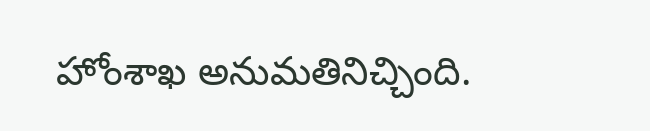హోంశాఖ అనుమతినిచ్చింది.